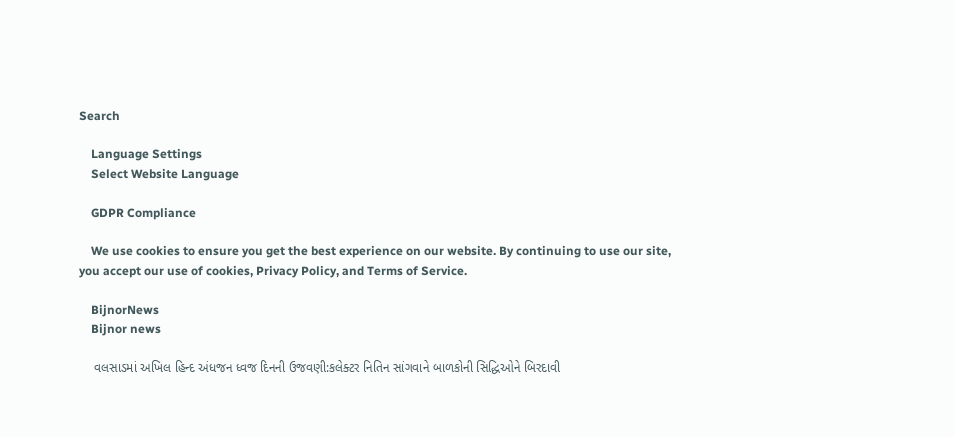Search

    Language Settings
    Select Website Language

    GDPR Compliance

    We use cookies to ensure you get the best experience on our website. By continuing to use our site, you accept our use of cookies, Privacy Policy, and Terms of Service.

    BijnorNews
    Bijnor news

    વલસાડમાં અખિલ હિન્દ અંધજન ધ્વજ દિનની ઉજવણી:કલેક્ટર નિતિન સાંગવાને બાળકોની સિદ્ધિઓને બિરદાવી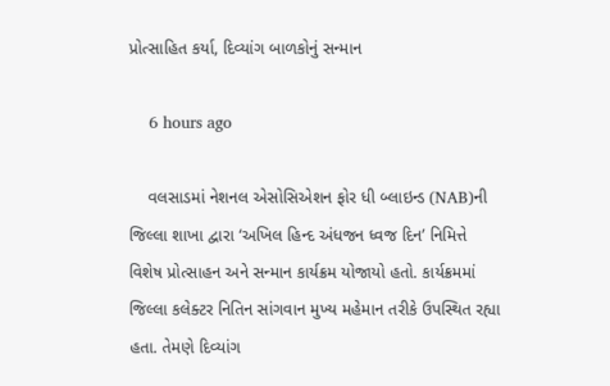પ્રોત્સાહિત કર્યા, દિવ્યાંગ બાળકોનું સન્માન

    6 hours ago

    વલસાડમાં નેશનલ એસોસિએશન ફોર ધી બ્લાઇન્ડ (NAB)ની જિલ્લા શાખા દ્વારા ‘અખિલ હિન્દ અંધજન ધ્વજ દિન’ નિમિત્તે વિશેષ પ્રોત્સાહન અને સન્માન કાર્યક્રમ યોજાયો હતો. કાર્યક્રમમાં જિલ્લા કલેક્ટર નિતિન સાંગવાન મુખ્ય મહેમાન તરીકે ઉપસ્થિત રહ્યા હતા. તેમણે દિવ્યાંગ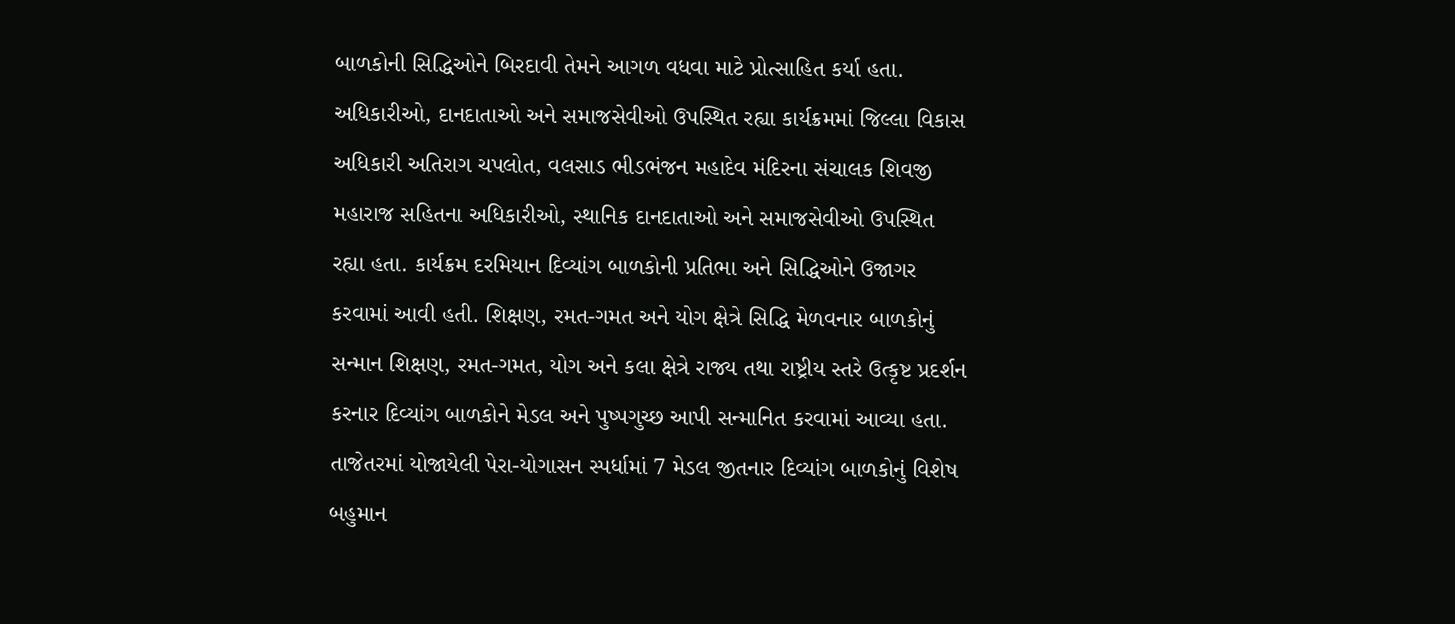બાળકોની સિદ્ધિઓને બિરદાવી તેમને આગળ વધવા માટે પ્રોત્સાહિત કર્યા હતા. અધિકારીઓ, દાનદાતાઓ અને સમાજસેવીઓ ઉપસ્થિત રહ્યા કાર્યક્રમમાં જિલ્લા વિકાસ અધિકારી અતિરાગ ચપલોત, વલસાડ ભીડભંજન મહાદેવ મંદિરના સંચાલક શિવજી મહારાજ સહિતના અધિકારીઓ, સ્થાનિક દાનદાતાઓ અને સમાજસેવીઓ ઉપસ્થિત રહ્યા હતા. કાર્યક્રમ દરમિયાન દિવ્યાંગ બાળકોની પ્રતિભા અને સિદ્ધિઓને ઉજાગર કરવામાં આવી હતી. શિક્ષણ, રમત-ગમત અને યોગ ક્ષેત્રે સિદ્ધિ મેળવનાર બાળકોનું સન્માન શિક્ષણ, રમત-ગમત, યોગ અને કલા ક્ષેત્રે રાજ્ય તથા રાષ્ટ્રીય સ્તરે ઉત્કૃષ્ટ પ્રદર્શન કરનાર દિવ્યાંગ બાળકોને મેડલ અને પુષ્પગુચ્છ આપી સન્માનિત કરવામાં આવ્યા હતા. તાજેતરમાં યોજાયેલી પેરા-યોગાસન સ્પર્ધામાં 7 મેડલ જીતનાર દિવ્યાંગ બાળકોનું વિશેષ બહુમાન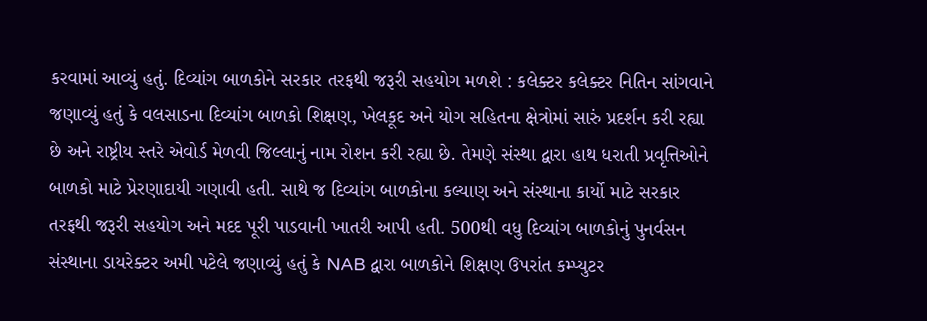કરવામાં આવ્યું હતું. દિવ્યાંગ બાળકોને સરકાર તરફથી જરૂરી સહયોગ મળશે : કલેક્ટર કલેક્ટર નિતિન સાંગવાને જણાવ્યું હતું કે વલસાડના દિવ્યાંગ બાળકો શિક્ષણ, ખેલકૂદ અને યોગ સહિતના ક્ષેત્રોમાં સારું પ્રદર્શન કરી રહ્યા છે અને રાષ્ટ્રીય સ્તરે એવોર્ડ મેળવી જિલ્લાનું નામ રોશન કરી રહ્યા છે. તેમણે સંસ્થા દ્વારા હાથ ધરાતી પ્રવૃત્તિઓને બાળકો માટે પ્રેરણાદાયી ગણાવી હતી. સાથે જ દિવ્યાંગ બાળકોના કલ્યાણ અને સંસ્થાના કાર્યો માટે સરકાર તરફથી જરૂરી સહયોગ અને મદદ પૂરી પાડવાની ખાતરી આપી હતી. 500થી વધુ દિવ્યાંગ બાળકોનું પુનર્વસન સંસ્થાના ડાયરેક્ટર અમી પટેલે જણાવ્યું હતું કે NAB દ્વારા બાળકોને શિક્ષણ ઉપરાંત કમ્પ્યુટર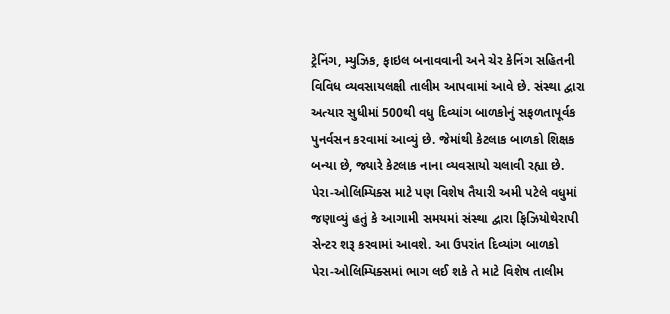ટ્રેનિંગ, મ્યુઝિક, ફાઇલ બનાવવાની અને ચેર કેનિંગ સહિતની વિવિધ વ્યવસાયલક્ષી તાલીમ આપવામાં આવે છે. સંસ્થા દ્વારા અત્યાર સુધીમાં 500થી વધુ દિવ્યાંગ બાળકોનું સફળતાપૂર્વક પુનર્વસન કરવામાં આવ્યું છે. જેમાંથી કેટલાક બાળકો શિક્ષક બન્યા છે, જ્યારે કેટલાક નાના વ્યવસાયો ચલાવી રહ્યા છે. પેરા-ઓલિમ્પિક્સ માટે પણ વિશેષ તૈયારી અમી પટેલે વધુમાં જણાવ્યું હતું કે આગામી સમયમાં સંસ્થા દ્વારા ફિઝિયોથેરાપી સેન્ટર શરૂ કરવામાં આવશે. આ ઉપરાંત દિવ્યાંગ બાળકો પેરા-ઓલિમ્પિક્સમાં ભાગ લઈ શકે તે માટે વિશેષ તાલીમ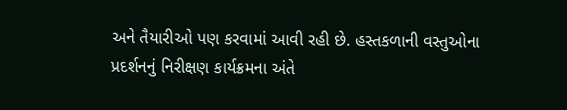અને તૈયારીઓ પણ કરવામાં આવી રહી છે. હસ્તકળાની વસ્તુઓના પ્રદર્શનનું નિરીક્ષણ કાર્યક્રમના અંતે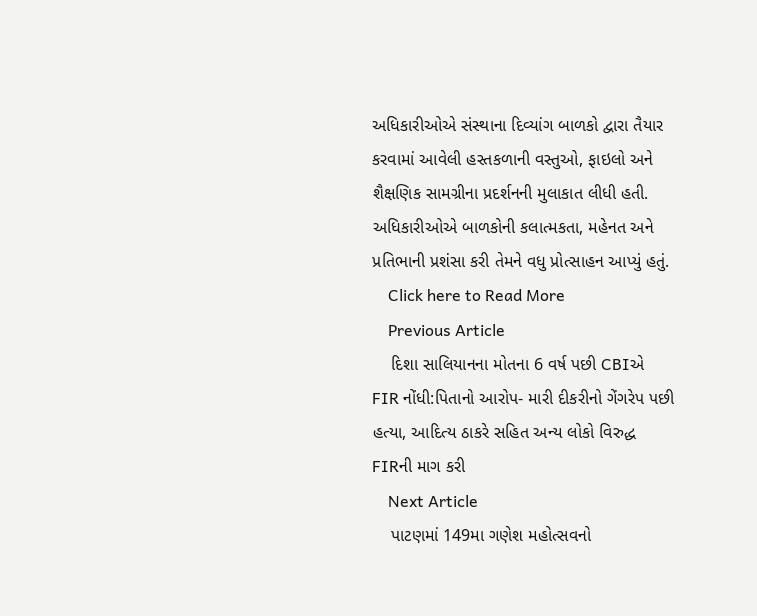અધિકારીઓએ સંસ્થાના દિવ્યાંગ બાળકો દ્વારા તૈયાર કરવામાં આવેલી હસ્તકળાની વસ્તુઓ, ફાઇલો અને શૈક્ષણિક સામગ્રીના પ્રદર્શનની મુલાકાત લીધી હતી. અધિકારીઓએ બાળકોની કલાત્મકતા, મહેનત અને પ્રતિભાની પ્રશંસા કરી તેમને વધુ પ્રોત્સાહન આપ્યું હતું.
    Click here to Read More
    Previous Article
    દિશા સાલિયાનના મોતના 6 વર્ષ પછી CBIએ FIR નોંધી:પિતાનો આરોપ- મારી દીકરીનો ગેંગરેપ પછી હત્યા, આદિત્ય ઠાકરે સહિત અન્ય લોકો વિરુદ્ધ FIRની માગ કરી
    Next Article
    પાટણમાં 149મા ગણેશ મહોત્સવનો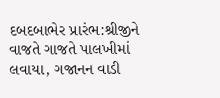દબદબાભેર પ્રારંભ:શ્રીજીને વાજતે ગાજતે પાલખીમાં લવાયા, ગજાનન વાડી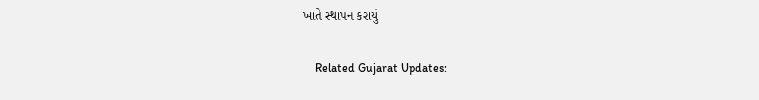ખાતે સ્થાપન કરાયું

    Related Gujarat Updates: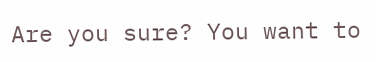Are you sure? You want to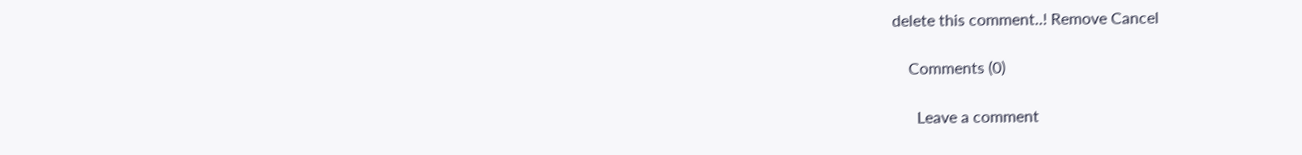delete this comment..! Remove Cancel

    Comments (0)

      Leave a comment